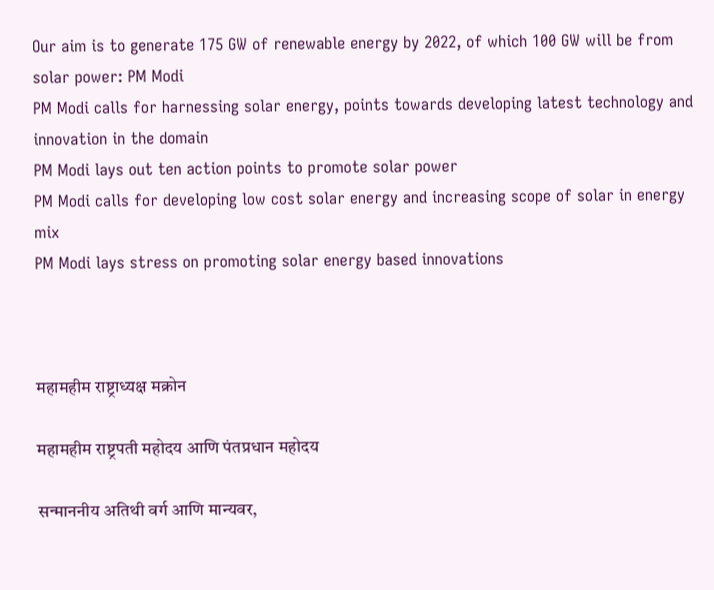Our aim is to generate 175 GW of renewable energy by 2022, of which 100 GW will be from solar power: PM Modi
PM Modi calls for harnessing solar energy, points towards developing latest technology and innovation in the domain
PM Modi lays out ten action points to promote solar power
PM Modi calls for developing low cost solar energy and increasing scope of solar in energy mix
PM Modi lays stress on promoting solar energy based innovations



महामहीम राष्ट्राध्यक्ष मक्रोन

महामहीम राष्ट्रपती महोदय आणि पंतप्रधान महोदय

सन्माननीय अतिथी वर्ग आणि मान्यवर,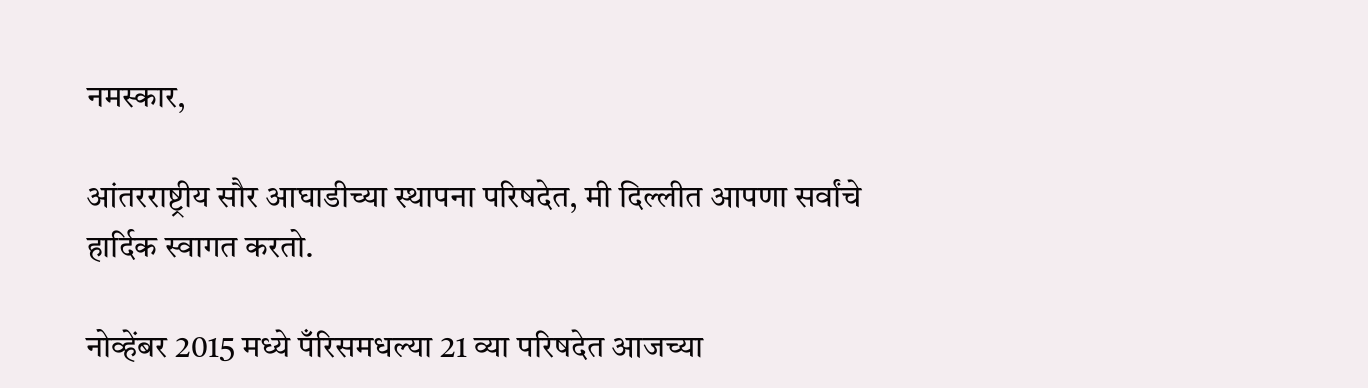नमस्कार,

आंतरराष्ट्रीय सौर आघाडीच्या स्थापना परिषदेत, मी दिल्लीत आपणा सर्वांचे हार्दिक स्वागत करतो.

नोव्हेंबर 2015 मध्ये पँरिसमधल्या 21 व्या परिषदेत आजच्या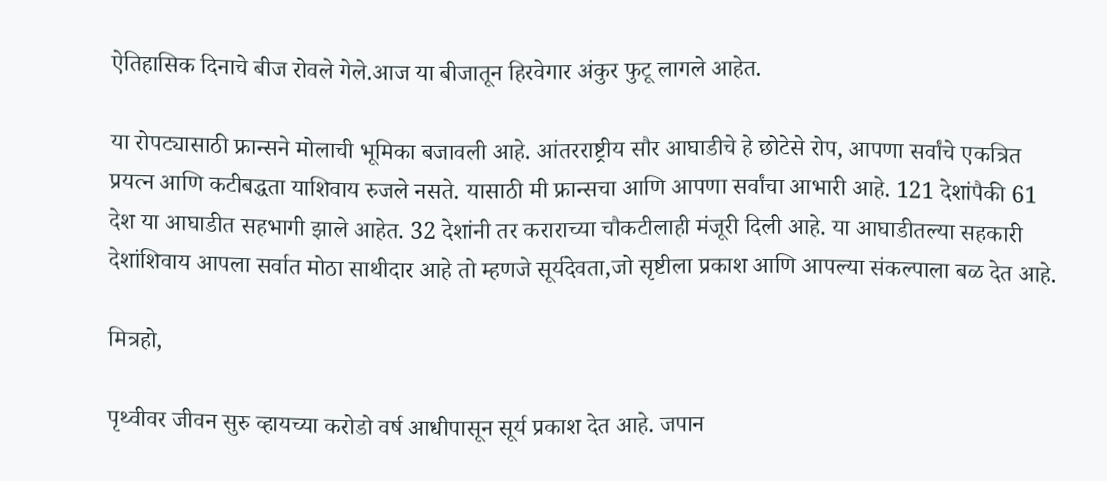ऐतिहासिक दिनाचे बीज रोवले गेले.आज या बीजातून हिरवेगार अंकुर फुटू लागले आहेत.

या रोपट्यासाठी फ्रान्सने मोलाची भूमिका बजावली आहे. आंतरराष्ट्रीय सौर आघाडीचे हे छोटेसे रोप, आपणा सर्वांचे एकत्रित प्रयत्न आणि कटीबद्धता याशिवाय रुजले नसते. यासाठी मी फ्रान्सचा आणि आपणा सर्वांचा आभारी आहे. 121 देशांपैकी 61 देश या आघाडीत सहभागी झाले आहेत. 32 देशांनी तर कराराच्या चौकटीलाही मंजूरी दिली आहे. या आघाडीतल्या सहकारी देशांशिवाय आपला सर्वात मोठा साथीदार आहे तो म्हणजे सूर्यदेवता,जो सृष्टीला प्रकाश आणि आपल्या संकल्पाला बळ देत आहे.

मित्रहो,

पृथ्वीवर जीवन सुरु व्हायच्या करोडो वर्ष आधीपासून सूर्य प्रकाश देत आहे. जपान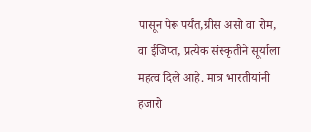पासून पेरू पर्यंत,ग्रीस असो वा रोम, वा ईजिप्त, प्रत्येक संस्कृतीने सूर्याला महत्व दिले आहे. मात्र भारतीयांनी हजारो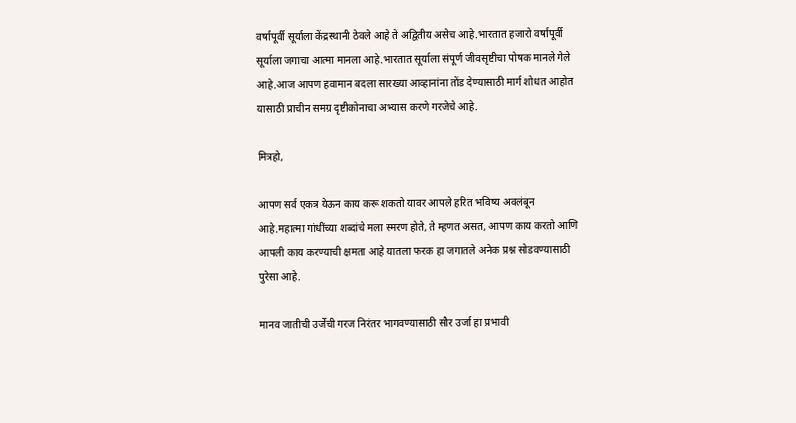वर्षापूर्वी सूर्याला केंद्रस्थानी ठेवले आहे ते अद्वितीय असेच आहे.भारतात हजारो वर्षापूर्वी सूर्याला जगाचा आत्मा मानला आहे.भारतात सूर्याला संपूर्ण जीवसृष्टीचा पोषक मानले गेले आहे.आज आपण हवामान बदला सारख्या आव्हानांना तोंड देण्यासाठी मार्ग शोधत आहोत यासाठी प्राचीन समग्र दृष्टीकोनाचा अभ्यास करणे गरजेचे आहे.

मित्रहो,

आपण सर्व एकत्र येऊन काय करू शकतो यावर आपले हरित भविष्य अवलंबून आहे.महात्मा गांधींच्या शब्दांचे मला स्मरण होते, ते म्हणत असत, आपण काय करतो आणि आपली काय करण्याची क्षमता आहे यातला फरक हा जगातले अनेक प्रश्न सोडवण्यासाठी पुरेसा आहे.

मानव जातीची उर्जेची गरज निरंतर भागवण्यासाठी सौर उर्जा हा प्रभावी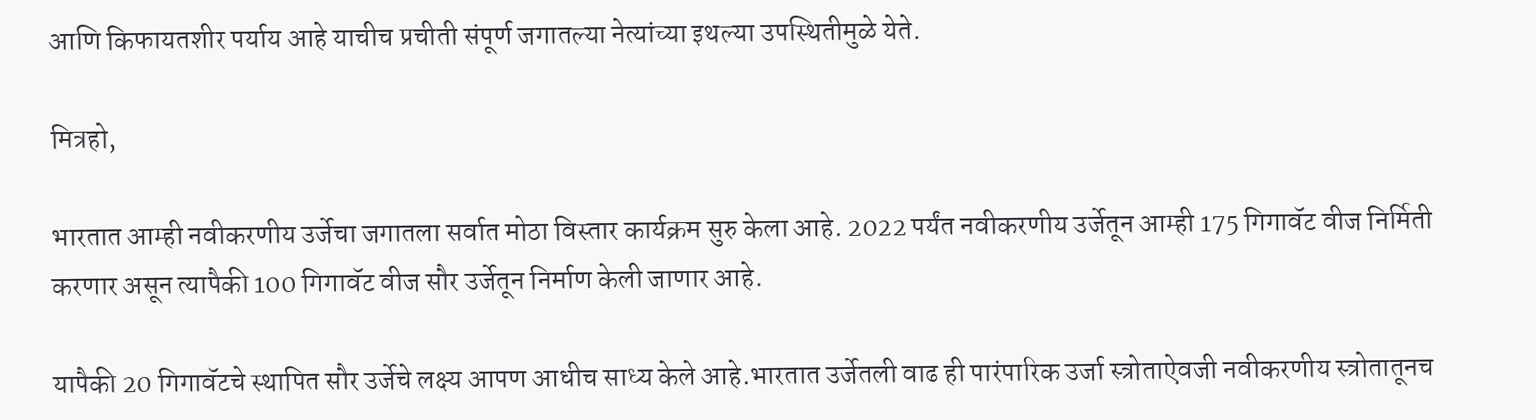आणि किफायतशीर पर्याय आहे याचीच प्रचीती संपूर्ण जगातल्या नेत्यांच्या इथल्या उपस्थितीमुळे येते.

मित्रहो,

भारतात आम्ही नवीकरणीय उर्जेचा जगातला सर्वात मोठा विस्तार कार्यक्रम सुरु केला आहे. 2022 पर्यंत नवीकरणीय उर्जेतून आम्ही 175 गिगावॅट वीज निर्मिती करणार असून त्यापैकी 100 गिगावॅट वीज सौर उर्जेतून निर्माण केली जाणार आहे.

यापैकी 20 गिगावॅटचे स्थापित सौर उर्जेचे लक्ष्य आपण आधीच साध्य केले आहे.भारतात उर्जेतली वाढ ही पारंपारिक उर्जा स्त्रोताऐवजी नवीकरणीय स्त्रोतातूनच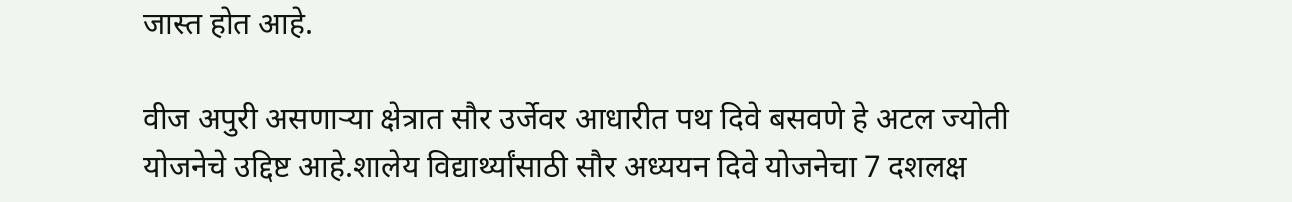जास्त होत आहे.

वीज अपुरी असणाऱ्या क्षेत्रात सौर उर्जेवर आधारीत पथ दिवे बसवणे हे अटल ज्योती योजनेचे उद्दिष्ट आहे.शालेय विद्यार्थ्यांसाठी सौर अध्ययन दिवे योजनेचा 7 दशलक्ष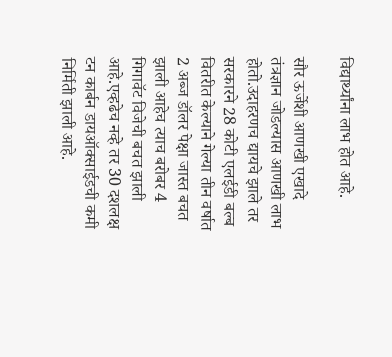विद्यार्थ्यांना लाभ होत आहे.

सौर ऊर्जेशी आणखी एखादे तंत्रज्ञान जोडल्यास आणखी लाभ होतो.उदाहरणच द्यायचे झाले तर सरकारने 28 कोटी एलईडी बल्ब वितरीत केल्याने गेल्या तीन वर्षात 2 अब्ज डॉलर पेक्षा जास्त बचत झाली आहेच त्याच बरोबर 4 गिगावॅट विजेची बचत झाली आहे.एव्हढेच नव्हे तर 30 दशलक्ष टन कार्बन डायऑक्साईडची कमी निर्मिती झाली आहे.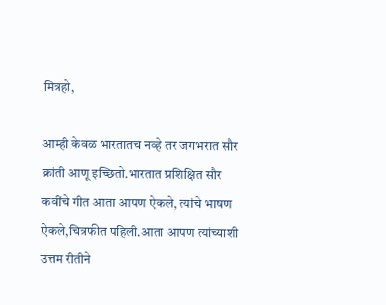मित्रहो,

आम्ही केवळ भारतातच नव्हे तर जगभरात सौर क्रांती आणू इच्छितो.भारतात प्रशिक्षित सौर कवींचे गीत आता आपण ऐकले, त्यांचे भाषण ऐकले,चित्रफीत पहिली.आता आपण त्यांच्याशी उत्तम रीतीने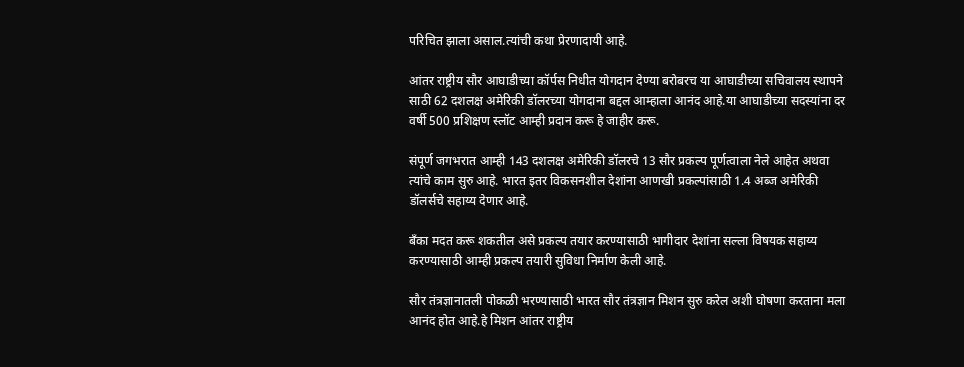परिचित झाला असाल.त्यांची कथा प्रेरणादायी आहे.

आंतर राष्ट्रीय सौर आघाडीच्या कॉर्पस निधीत योगदान देण्या बरोबरच या आघाडीच्या सचिवालय स्थापने साठी 62 दशलक्ष अमेरिकी डॉलरच्या योगदाना बद्दल आम्हाला आनंद आहे.या आघाडीच्या सदस्यांना दर वर्षी 500 प्रशिक्षण स्लॉट आम्ही प्रदान करू हे जाहीर करू.

संपूर्ण जगभरात आम्ही 143 दशलक्ष अमेरिकी डॉलरचे 13 सौर प्रकल्प पूर्णत्वाला नेले आहेत अथवा त्यांचे काम सुरु आहे. भारत इतर विकसनशील देशांना आणखी प्रकल्पांसाठी 1.4 अब्ज अमेरिकी डॉलर्सचे सहाय्य देणार आहे.

बँका मदत करू शकतील असे प्रकल्प तयार करण्यासाठी भागीदार देशांना सल्ला विषयक सहाय्य करण्यासाठी आम्ही प्रकल्प तयारी सुविधा निर्माण केली आहे.

सौर तंत्रज्ञानातली पोकळी भरण्यासाठी भारत सौर तंत्रज्ञान मिशन सुरु करेल अशी घोषणा करताना मला आनंद होत आहे.हे मिशन आंतर राष्ट्रीय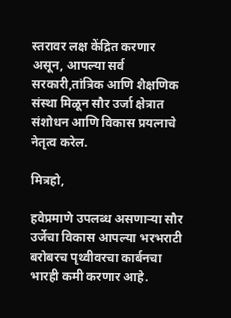स्तरावर लक्ष केंद्रित करणार असून, आपल्या सर्व सरकारी,तांत्रिक आणि शैक्षणिक संस्था मिळून सौर उर्जा क्षेत्रात संशोधन आणि विकास प्रयत्नाचे नेतृत्व करेल.

मित्रहो,

हवेप्रमाणे उपलब्ध असणाऱ्या सौर उर्जेचा विकास आपल्या भरभराटी बरोबरच पृथ्वीवरचा कार्बनचा भारही कमी करणार आहे.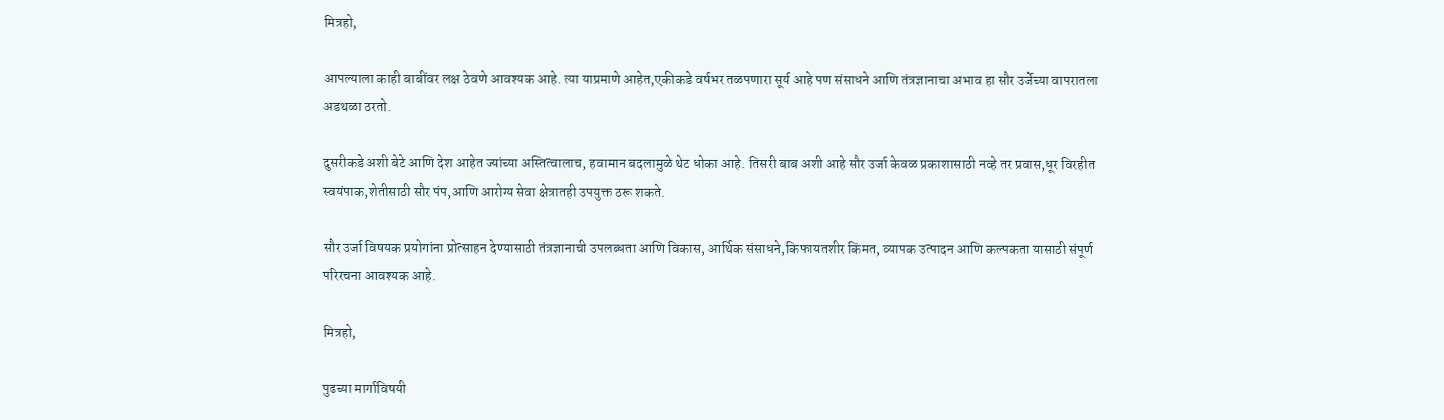मित्रहो,

आपल्याला काही बाबींवर लक्ष ठेवणे आवश्यक आहे. त्या याप्रमाणे आहेत,एकीकडे वर्षभर तळपणारा सूर्य आहे पण संसाधने आणि तंत्रज्ञानाचा अभाव हा सौर उर्जेच्या वापरातला अडथळा ठरतो.

दुसरीकडे अशी बेटे आणि देश आहेत ज्यांच्या अस्तित्वालाच, हवामान बदलामुळे थेट धोका आहे. तिसरी बाब अशी आहे सौर उर्जा केवळ प्रकाशासाठी नव्हे तर प्रवास,धूर विरहीत स्वयंपाक,शेतीसाठी सौर पंप,आणि आरोग्य सेवा क्षेत्रातही उपयुक्त ठरू शकते.

सौर उर्जा विषयक प्रयोगांना प्रोत्साहन देण्यासाठी तंत्रज्ञानाची उपलब्धता आणि विकास, आर्थिक संसाधने,किफायतशीर किंमत, व्यापक उत्पादन आणि कल्पकता यासाठी संपूर्ण परिरचना आवश्यक आहे.

मित्रहो,

पुढच्या मार्गाविषयी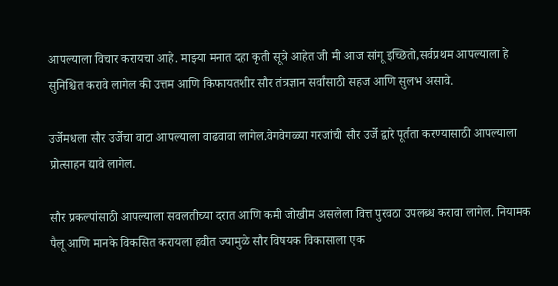आपल्याला विचार करायचा आहे. माझ्या मनात दहा कृती सूत्रे आहेत जी मी आज सांगू इच्छितो,सर्वप्रथम आपल्याला हे सुनिश्चित करावे लागेल की उत्तम आणि किफायतशीर सौर तंत्रज्ञान सर्वांसाठी सहज आणि सुलभ असावे.

उर्जेमधला सौर उर्जेचा वाटा आपल्याला वाढवावा लागेल.वेगवेगळ्या गरजांची सौर उर्जे द्वारे पूर्तता करण्यासाठी आपल्याला प्रोत्साहन द्यावे लागेल.

सौर प्रकल्पांसाठी आपल्याला सवलतीच्या दरात आणि कमी जोखीम असलेला वित्त पुरवठा उपलब्ध करावा लागेल. नियामक पैलू आणि मानके विकसित करायला हवीत ज्यामुळे सौर विषयक विकासाला एक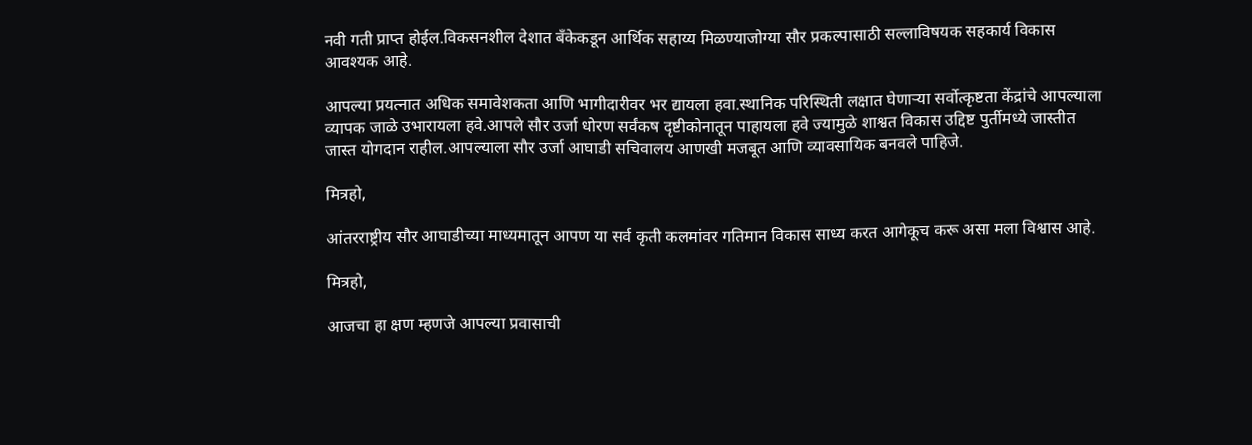नवी गती प्राप्त होईल.विकसनशील देशात बँकेकडून आर्थिक सहाय्य मिळण्याजोग्या सौर प्रकल्पासाठी सल्लाविषयक सहकार्य विकास आवश्यक आहे.

आपल्या प्रयत्नात अधिक समावेशकता आणि भागीदारीवर भर द्यायला हवा.स्थानिक परिस्थिती लक्षात घेणाऱ्या सर्वोत्कृष्टता केंद्रांचे आपल्याला व्यापक जाळे उभारायला हवे.आपले सौर उर्जा धोरण सर्वंकष दृष्टीकोनातून पाहायला हवे ज्यामुळे शाश्वत विकास उद्दिष्ट पुर्तीमध्ये जास्तीत जास्त योगदान राहील.आपल्याला सौर उर्जा आघाडी सचिवालय आणखी मजबूत आणि व्यावसायिक बनवले पाहिजे.

मित्रहो,

आंतरराष्ट्रीय सौर आघाडीच्या माध्यमातून आपण या सर्व कृती कलमांवर गतिमान विकास साध्य करत आगेकूच करू असा मला विश्वास आहे.

मित्रहो,

आजचा हा क्षण म्हणजे आपल्या प्रवासाची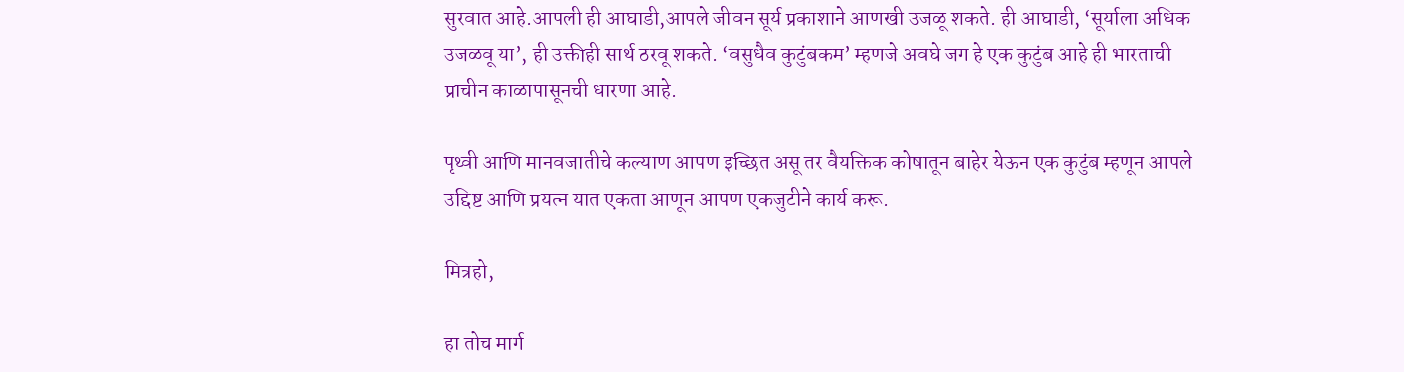सुरवात आहे.आपली ही आघाडी,आपले जीवन सूर्य प्रकाशाने आणखी उजळू शकते. ही आघाडी, ‘सूर्याला अधिक उजळवू या’, ही उक्तीही सार्थ ठरवू शकते. ‘वसुधैव कुटुंबकम’ म्हणजे अवघे जग हे एक कुटुंब आहे ही भारताची प्राचीन काळापासूनची धारणा आहे.

पृथ्वी आणि मानवजातीचे कल्याण आपण इच्छित असू तर वैयक्तिक कोषातून बाहेर येऊन एक कुटुंब म्हणून आपले उद्दिष्ट आणि प्रयत्न यात एकता आणून आपण एकजुटीने कार्य करू.

मित्रहो,

हा तोच मार्ग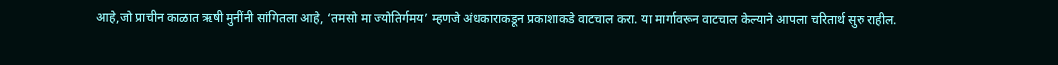आहे,जो प्राचीन काळात ऋषी मुनींनी सांगितला आहे, ‘तमसो मा ज्योतिर्गमय’ म्हणजे अंधकाराकडून प्रकाशाकडे वाटचाल करा. या मार्गावरून वाटचाल केल्याने आपला चरितार्थ सुरु राहील.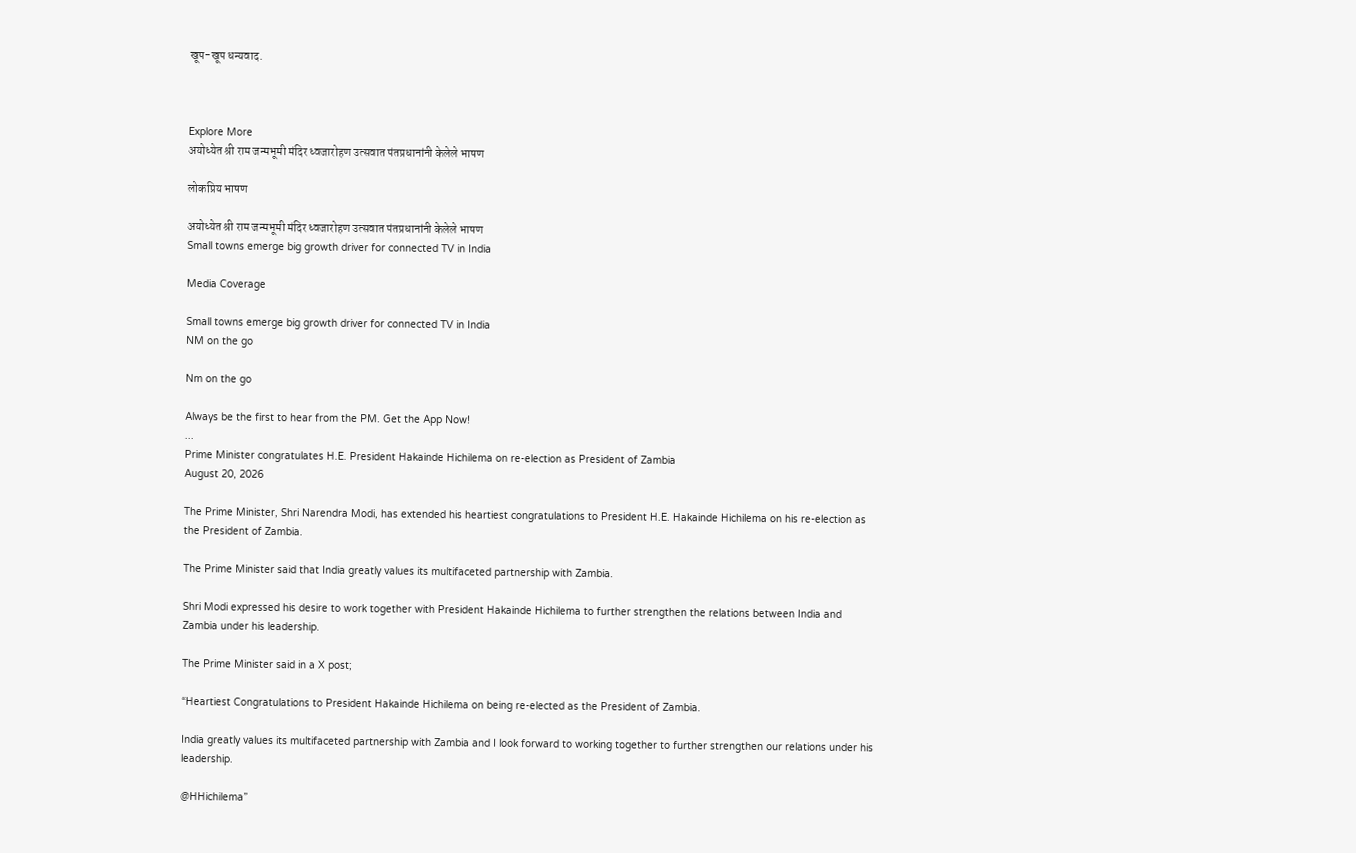खूप-खूप धन्यवाद.



Explore More
अयोध्येत श्री राम जन्मभूमी मंदिर ध्वजारोहण उत्सवात पंतप्रधानांनी केलेले भाषण

लोकप्रिय भाषण

अयोध्येत श्री राम जन्मभूमी मंदिर ध्वजारोहण उत्सवात पंतप्रधानांनी केलेले भाषण
Small towns emerge big growth driver for connected TV in India

Media Coverage

Small towns emerge big growth driver for connected TV in India
NM on the go

Nm on the go

Always be the first to hear from the PM. Get the App Now!
...
Prime Minister congratulates H.E. President Hakainde Hichilema on re-election as President of Zambia
August 20, 2026

The Prime Minister, Shri Narendra Modi, has extended his heartiest congratulations to President H.E. Hakainde Hichilema on his re-election as the President of Zambia.

The Prime Minister said that India greatly values its multifaceted partnership with Zambia.

Shri Modi expressed his desire to work together with President Hakainde Hichilema to further strengthen the relations between India and Zambia under his leadership.

The Prime Minister said in a X post;

“Heartiest Congratulations to President Hakainde Hichilema on being re-elected as the President of Zambia.

India greatly values its multifaceted partnership with Zambia and I look forward to working together to further strengthen our relations under his leadership.

@HHichilema”